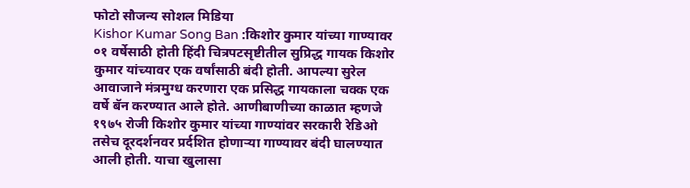फोटो सौजन्य सोशल मिडिया
Kishor Kumar Song Ban :किशोर कुमार यांच्या गाण्यावर ०१ वर्षेसाठी होती हिंदी चित्रपटसृष्टीतील सुप्रिद्ध गायक किशोर कुमार यांच्यावर एक वर्षांसाठी बंदी होती. आपल्या सुरेल आवाजाने मंत्रमुग्ध करणारा एक प्रसिद्ध गायकाला चक्क एक वर्षे बॅन करण्यात आले होते. आणीबाणीच्या काळात म्हणजे १९७५ रोजी किशोर कुमार यांच्या गाण्यांवर सरकारी रेडिओ तसेच दूरदर्शनवर प्रर्दशित होणाऱ्या गाण्यावर बंदी घालण्यात आली होती. याचा खुलासा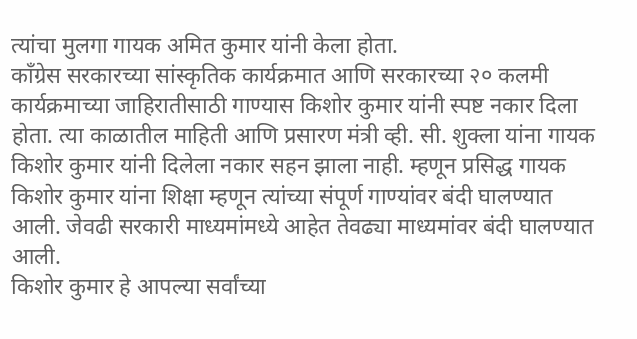त्यांचा मुलगा गायक अमित कुमार यांनी केला होता.
काँग्रेस सरकारच्या सांस्कृतिक कार्यक्रमात आणि सरकारच्या २० कलमी कार्यक्रमाच्या जाहिरातीसाठी गाण्यास किशोर कुमार यांनी स्पष्ट नकार दिला होता. त्या काळातील माहिती आणि प्रसारण मंत्री व्ही. सी. शुक्ला यांना गायक किशोर कुमार यांनी दिलेला नकार सहन झाला नाही. म्हणून प्रसिद्ध गायक किशोर कुमार यांना शिक्षा म्हणून त्यांच्या संपूर्ण गाण्यांवर बंदी घालण्यात आली. जेवढी सरकारी माध्यमांमध्ये आहेत तेवढ्या माध्यमांवर बंदी घालण्यात आली.
किशोर कुमार हे आपल्या सर्वांच्या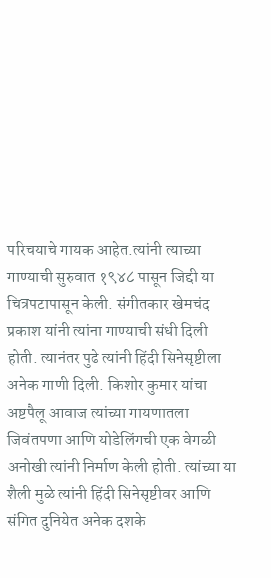परिचयाचे गायक आहेत.त्यांनी त्याच्या गाण्याची सुरुवात १९४८ पासून जिद्दी या चित्रपटापासून केली. संगीतकार खेमचंद प्रकाश यांनी त्यांना गाण्याची संधी दिली होती. त्यानंतर पुढे त्यांनी हिंदी सिनेसृष्टीला अनेक गाणी दिली. किशोर कुमार यांचा अष्टपैलू आवाज त्यांच्या गायणातला जिवंतपणा आणि योडेलिंगची एक वेगळी अनोखी त्यांनी निर्माण केली होती. त्यांच्या या शैली मुळे त्यांनी हिंदी सिनेसृष्टीवर आणि संगित दुनियेत अनेक दशके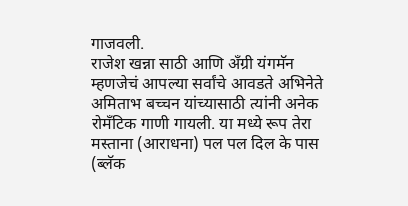गाजवली.
राजेश खन्ना साठी आणि अँग्री यंगमॅन म्हणजेचं आपल्या सर्वांचे आवडते अभिनेते अमिताभ बच्चन यांच्यासाठी त्यांनी अनेक रोमँटिक गाणी गायली. या मध्ये रूप तेरा मस्ताना (आराधना) पल पल दिल के पास (ब्लॅक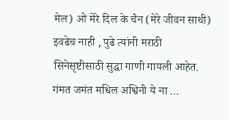मेल) ओ मेरे दिल के चैन (मेरे जीवन साथी) इवढेच नाही , पुढे त्यांनी मराठी सिनेसृष्टीसाठी सुद्धा गाणी गायली आहेत. गंमत जमंत मधिल अश्विनी ये ना …